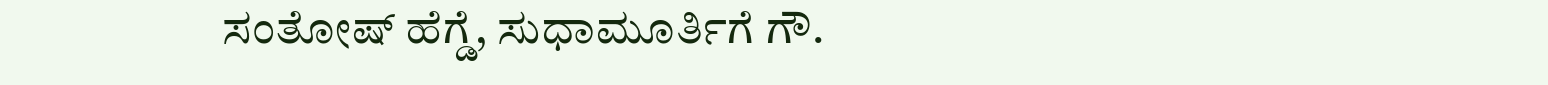ಸಂತೋಷ್ ಹೆಗ್ಡೆ, ಸುಧಾಮೂರ್ತಿಗೆ ಗೌ.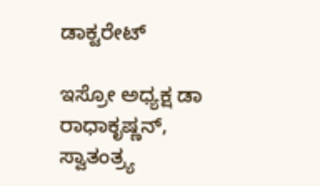ಡಾಕ್ಟರೇಟ್

ಇಸ್ರೋ ಅಧ್ಯಕ್ಷ ಡಾ ರಾಧಾಕೃಷ್ಣನ್, ಸ್ವಾತಂತ್ರ್ಯ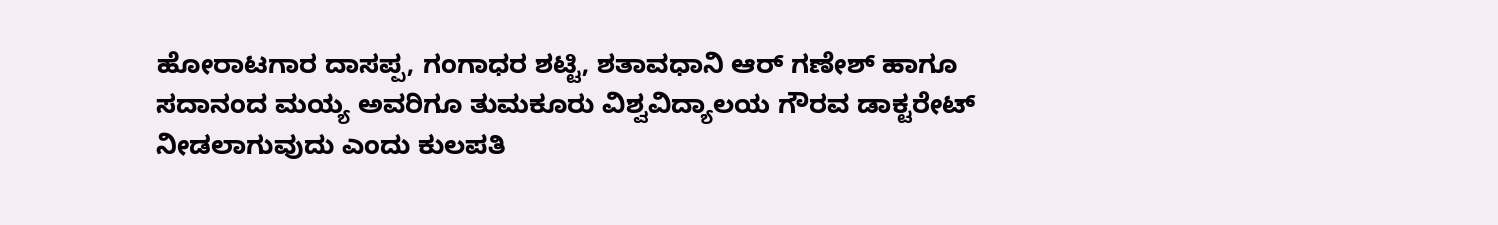ಹೋರಾಟಗಾರ ದಾಸಪ್ಪ, ಗಂಗಾಧರ ಶಟ್ಟಿ, ಶತಾವಧಾನಿ ಆರ್ ಗಣೇಶ್ ಹಾಗೂ ಸದಾನಂದ ಮಯ್ಯ ಅವರಿಗೂ ತುಮಕೂರು ವಿಶ್ವವಿದ್ಯಾಲಯ ಗೌರವ ಡಾಕ್ಟರೇಟ್ ನೀಡಲಾಗುವುದು ಎಂದು ಕುಲಪತಿ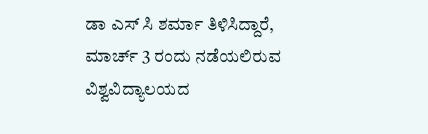ಡಾ ಎಸ್ ಸಿ ಶರ್ಮಾ ತಿಳಿಸಿದ್ದಾರೆ, ಮಾರ್ಚ್ 3 ರಂದು ನಡೆಯಲಿರುವ ವಿಶ್ವವಿದ್ಯಾಲಯದ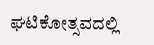ಘಟಿಕೋತ್ಸವದಲ್ಲಿ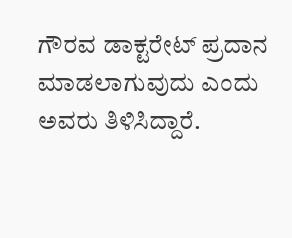ಗೌರವ ಡಾಕ್ಟರೇಟ್ ಪ್ರದಾನ ಮಾಡಲಾಗುವುದು ಎಂದು ಅವರು ತಿಳಿಸಿದ್ದಾರೆ.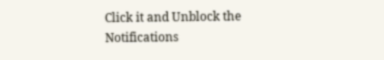Click it and Unblock the Notifications